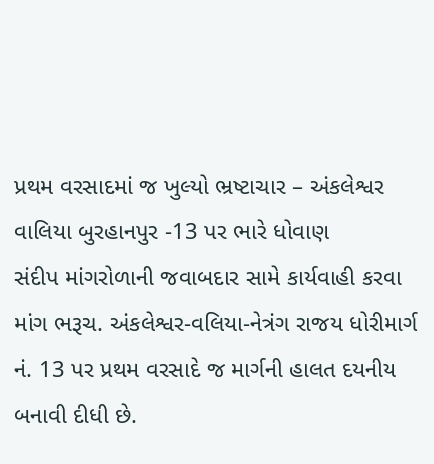પ્રથમ વરસાદમાં જ ખુલ્યો ભ્રષ્ટાચાર – અંકલેશ્વર વાલિયા બુરહાનપુર -13 પર ભારે ધોવાણ
સંદીપ માંગરોળાની જવાબદાર સામે કાર્યવાહી કરવા માંગ ભરૂચ. અંકલેશ્વર-વલિયા-નેત્રંગ રાજય ધોરીમાર્ગ નં. 13 પર પ્રથમ વરસાદે જ માર્ગની હાલત દયનીય બનાવી દીધી છે.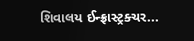શિવાલય ઈન્ફ્રાસ્ટ્રક્ચર...